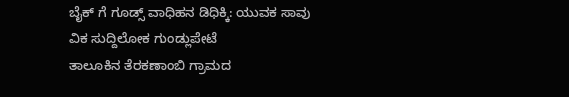ಬೈಕ್ ಗೆ ಗೂಡ್ಸ್ ವಾಧಿಹನ ಡಿಧಿಕ್ಕಿ: ಯುವಕ ಸಾವು
ವಿಕ ಸುದ್ದಿಲೋಕ ಗುಂಡ್ಲುಪೇಟೆ
ತಾಲೂಕಿನ ತೆರಕಣಾಂಬಿ ಗ್ರಾಮದ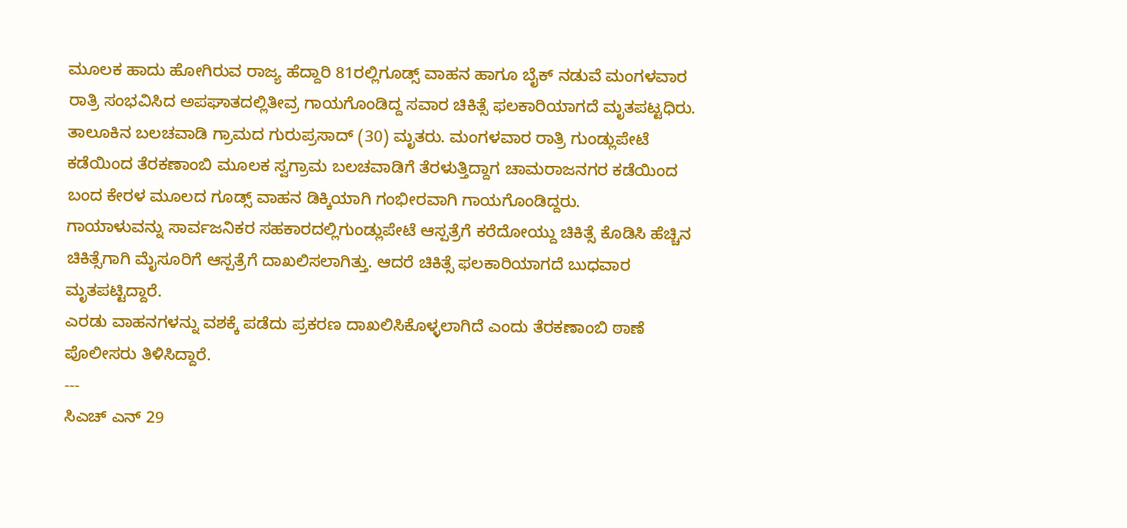ಮೂಲಕ ಹಾದು ಹೋಗಿರುವ ರಾಜ್ಯ ಹೆದ್ದಾರಿ 81ರಲ್ಲಿಗೂಡ್ಸ್ ವಾಹನ ಹಾಗೂ ಬೈಕ್ ನಡುವೆ ಮಂಗಳವಾರ ರಾತ್ರಿ ಸಂಭವಿಸಿದ ಅಪಘಾತದಲ್ಲಿತೀವ್ರ ಗಾಯಗೊಂಡಿದ್ದ ಸವಾರ ಚಿಕಿತ್ಸೆ ಫಲಕಾರಿಯಾಗದೆ ಮೃತಪಟ್ಟಧಿರು.
ತಾಲೂಕಿನ ಬಲಚವಾಡಿ ಗ್ರಾಮದ ಗುರುಪ್ರಸಾದ್ (30) ಮೃತರು. ಮಂಗಳವಾರ ರಾತ್ರಿ ಗುಂಡ್ಲುಪೇಟೆ ಕಡೆಯಿಂದ ತೆರಕಣಾಂಬಿ ಮೂಲಕ ಸ್ವಗ್ರಾಮ ಬಲಚವಾಡಿಗೆ ತೆರಳುತ್ತಿದ್ದಾಗ ಚಾಮರಾಜನಗರ ಕಡೆಯಿಂದ ಬಂದ ಕೇರಳ ಮೂಲದ ಗೂಡ್ಸ್ ವಾಹನ ಡಿಕ್ಕಿಯಾಗಿ ಗಂಭೀರವಾಗಿ ಗಾಯಗೊಂಡಿದ್ದರು.
ಗಾಯಾಳುವನ್ನು ಸಾರ್ವಜನಿಕರ ಸಹಕಾರದಲ್ಲಿಗುಂಡ್ಲುಪೇಟೆ ಆಸ್ಪತ್ರೆಗೆ ಕರೆದೋಯ್ದು ಚಿಕಿತ್ಸೆ ಕೊಡಿಸಿ ಹೆಚ್ಚಿನ ಚಿಕಿತ್ಸೆಗಾಗಿ ಮೈಸೂರಿಗೆ ಆಸ್ಪತ್ರೆಗೆ ದಾಖಲಿಸಲಾಗಿತ್ತು. ಆದರೆ ಚಿಕಿತ್ಸೆ ಫಲಕಾರಿಯಾಗದೆ ಬುಧವಾರ ಮೃತಪಟ್ಟಿದ್ದಾರೆ.
ಎರಡು ವಾಹನಗಳನ್ನು ವಶಕ್ಕೆ ಪಡೆದು ಪ್ರಕರಣ ದಾಖಲಿಸಿಕೊಳ್ಳಲಾಗಿದೆ ಎಂದು ತೆರಕಣಾಂಬಿ ಠಾಣೆ ಪೊಲೀಸರು ತಿಳಿಸಿದ್ದಾರೆ.
---
ಸಿಎಚ್ ಎನ್ 29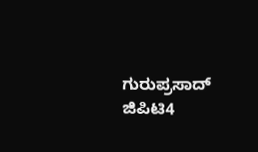ಗುರುಪ್ರಸಾದ್ ಜಿಪಿಟಿ4